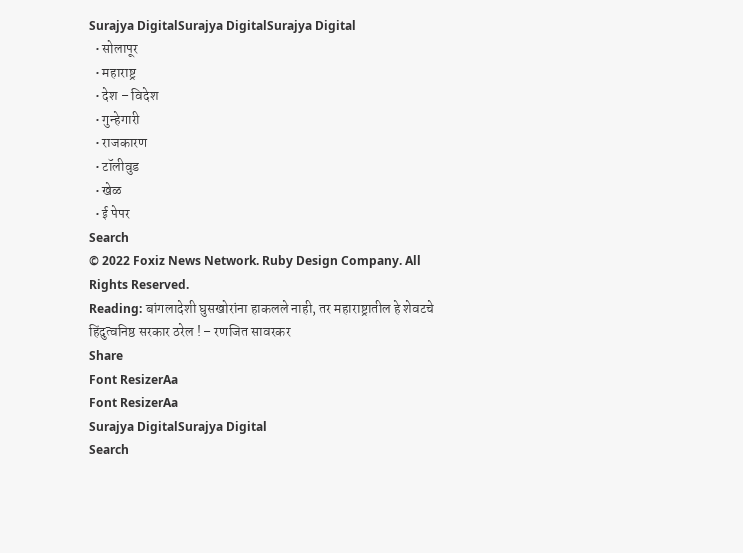Surajya DigitalSurajya DigitalSurajya Digital
  • सोलापूर
  • महाराष्ट्र
  • देश – विदेश
  • गुन्हेगारी
  • राजकारण
  • टॉलीवुड
  • खेळ
  • ई पेपर
Search
© 2022 Foxiz News Network. Ruby Design Company. All Rights Reserved.
Reading: बांगलादेशी घुसखोरांना हाकलले नाही, तर महाराष्ट्रातील हे शेवटचे हिंदुत्वनिष्ठ सरकार ठरेल ! – रणजित सावरकर
Share
Font ResizerAa
Font ResizerAa
Surajya DigitalSurajya Digital
Search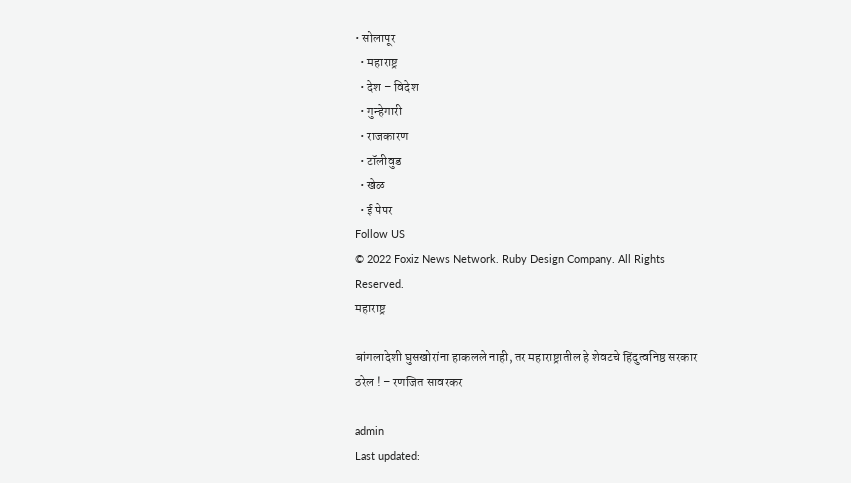• सोलापूर
  • महाराष्ट्र
  • देश – विदेश
  • गुन्हेगारी
  • राजकारण
  • टॉलीवुड
  • खेळ
  • ई पेपर
Follow US
© 2022 Foxiz News Network. Ruby Design Company. All Rights Reserved.
महाराष्ट्र

बांगलादेशी घुसखोरांना हाकलले नाही, तर महाराष्ट्रातील हे शेवटचे हिंदुत्वनिष्ठ सरकार ठरेल ! – रणजित सावरकर

admin
Last updated: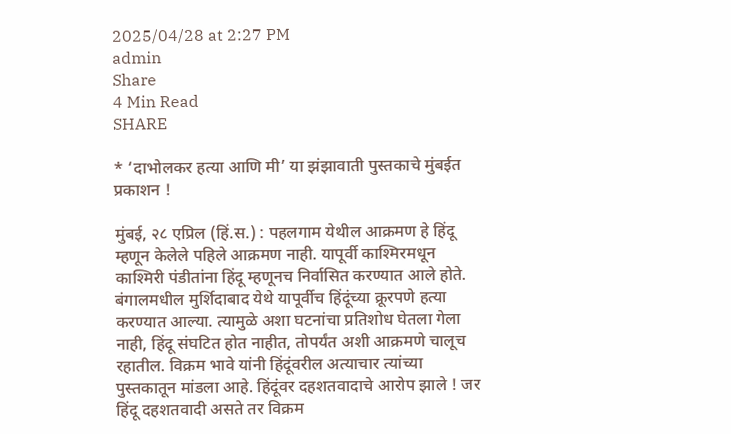2025/04/28 at 2:27 PM
admin
Share
4 Min Read
SHARE

* ‘दाभोलकर हत्या आणि मी’ या झंझावाती पुस्तकाचे मुंबईत प्रकाशन !

मुंबई, २८ एप्रिल (हिं.स.) : पहलगाम येथील आक्रमण हे हिंदू म्हणून केलेले पहिले आक्रमण नाही. यापूर्वी काश्मिरमधून काश्मिरी पंडीतांना हिंदू म्हणूनच निर्वासित करण्यात आले होते. बंगालमधील मुर्शिदाबाद येथे यापूर्वीच हिंदूंच्या क्रूरपणे हत्या करण्यात आल्या. त्यामुळे अशा घटनांचा प्रतिशोध घेतला गेला नाही, हिंदू संघटित होत नाहीत, तोपर्यंत अशी आक्रमणे चालूच रहातील. विक्रम भावे यांनी हिंदूंवरील अत्याचार त्यांच्या पुस्तकातून मांडला आहे. हिंदूंवर दहशतवादाचे आरोप झाले ! जर हिंदू दहशतवादी असते तर विक्रम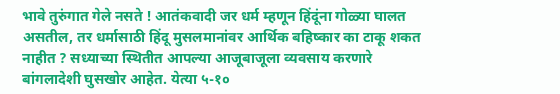भावे तुरुंगात गेले नसते ! आतंकवादी जर धर्म म्हणून हिंदूंना गोळ्या घालत असतील, तर धर्मासाठी हिंदू मुसलमानांवर आर्थिक बहिष्कार का टाकू शकत नाहीत ? सध्याच्या स्थितीत आपल्या आजूबाजूला व्यवसाय करणारे बांगलादेशी घुसखोर आहेत. येत्या ५-१०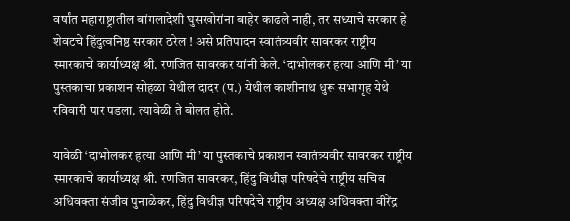वर्षांत महाराष्ट्रातील बांगलादेशी घुसखोरांना बाहेर काढले नाही, तर सध्याचे सरकार हे शेवटचे हिंदुत्वनिष्ठ सरकार ठरेल ! असे प्रतिपादन स्वातंत्र्यवीर सावरकर राष्ट्रीय स्मारकाचे कार्याध्यक्ष श्री. रणजित सावरकर यांनी केले. ‘दाभोलकर हत्या आणि मी’ या पुस्तकाचा प्रकाशन सोहळा येथील दादर (प.) येथील काशीनाथ धुरू सभागृह येथे रविवारी पार पडला. त्यावेळी ते बोलत होते.

यावेळी ‘दाभोलकर हत्या आणि मी’ या पुस्तकाचे प्रकाशन स्वातंत्र्यवीर सावरकर राष्ट्रीय स्मारकाचे कार्याध्यक्ष श्री. रणजित सावरकर, हिंदु विधीज्ञ परिषदेचे राष्ट्रीय सचिव अधिवक्ता संजीव पुनाळेकर, हिंदु विधीज्ञ परिषदेचे राष्ट्रीय अध्यक्ष अधिवक्ता वीरेंद्र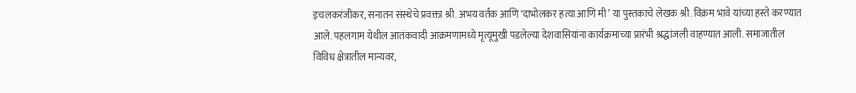इचलकरंजीकर, सनातन संस्थेचे प्रवक्ता श्री. अभय वर्तक आणि ‘दाभोलकर हत्या आणि मी’ या पुस्तकाचे लेखक श्री. विक्रम भावे यांच्या हस्ते करण्यात आले. पहलगाम येथील आतंकवादी आक्रमणामध्ये मृत्यूमुखी पडलेल्या देशवासियांना कार्यक्रमाच्या प्रारंभी श्रद्धांजली वाहण्यात आली. समाजातील विविध क्षेत्रातील मान्यवर,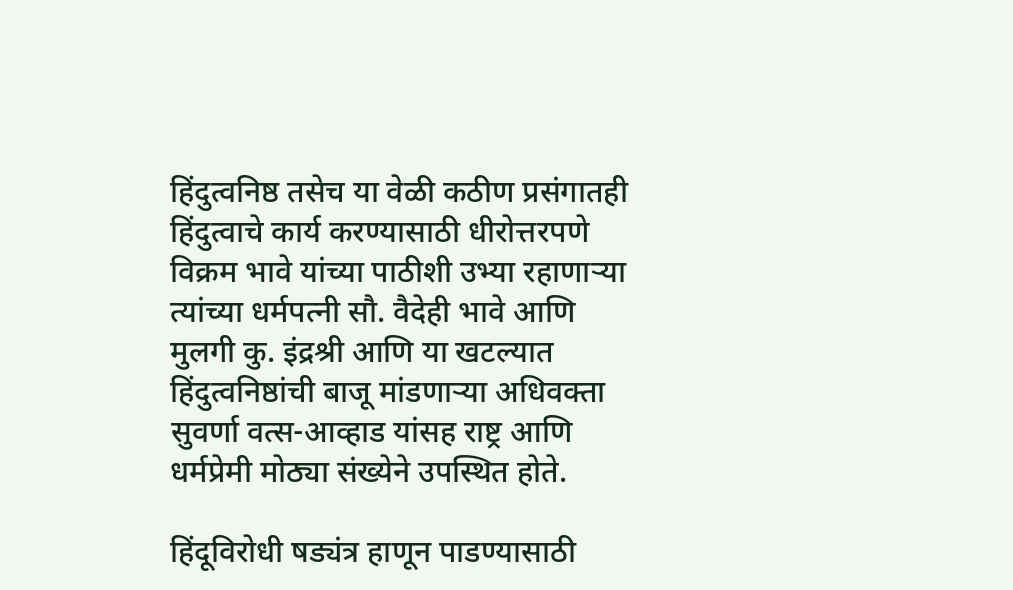हिंदुत्वनिष्ठ तसेच या वेळी कठीण प्रसंगातही हिंदुत्वाचे कार्य करण्यासाठी धीरोत्तरपणे विक्रम भावे यांच्या पाठीशी उभ्या रहाणार्‍या त्यांच्या धर्मपत्नी सौ. वैदेही भावे आणि मुलगी कु. इंद्रश्री आणि या खटल्यात हिंदुत्वनिष्ठांची बाजू मांडणार्‍या अधिवक्ता सुवर्णा वत्स-आव्हाड यांसह राष्ट्र आणि धर्मप्रेमी मोठ्या संख्येने उपस्थित होते.

हिंदूविरोधी षड्यंत्र हाणून पाडण्यासाठी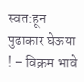स्वत:हून पुढाकार घेऊया ! – विक्रम भावे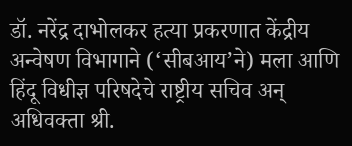डॉ. नरेंद्र दाभोलकर हत्या प्रकरणात केंद्रीय अन्वेषण विभागाने (‘सीबआय’ने) मला आणि हिंदू विधीज्ञ परिषदेचे राष्ट्रीय सचिव अन् अधिवक्ता श्री.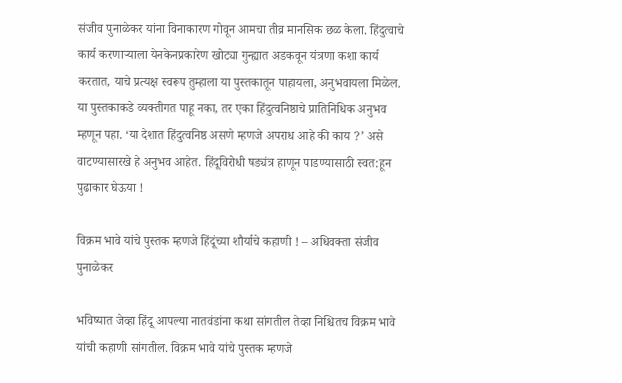संजीव पुनाळेकर यांना विनाकारण गोवून आमचा तीव्र मानसिक छळ केला. हिंदुत्वाचे कार्य करणाऱ्याला येनकेनप्रकारेण खोट्या गुन्ह्यात अडकवून यंत्रणा कशा कार्य करतात, याचे प्रत्यक्ष स्वरूप तुम्हाला या पुस्तकातून पाहायला, अनुभवायला मिळेल. या पुस्तकाकडे व्यक्तीगत पाहू नका, तर एका हिंदुत्वनिष्ठाचे प्रातिनिधिक अनुभव म्हणून पहा. ‘या देशात हिंदुत्वनिष्ठ असणे म्हणजे अपराध आहे की काय ?’ असे वाटण्यासारखे हे अनुभव आहेत. हिंदूविरोधी षड्यंत्र हाणून पाडण्यासाठी स्वत:हून पुढाकार घेऊया !

विक्रम भावे यांचे पुस्तक म्हणजे हिंदूंच्या शौर्याचे कहाणी ! – अधिवक्ता संजीव पुनाळेकर

भविष्यात जेव्हा हिंदू आपल्या नातवंडांना कथा सांगतील तेव्हा निश्चितच विक्रम भावे यांची कहाणी सांगतील. विक्रम भावे यांचे पुस्तक म्हणजे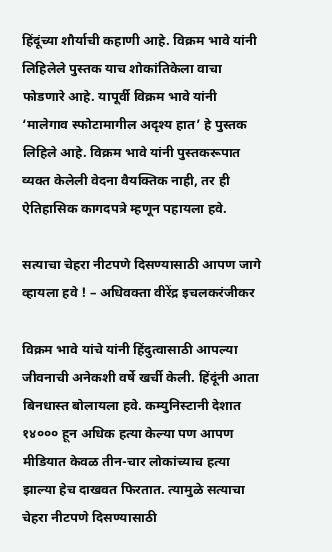हिंदूंच्या शौर्याची कहाणी आहे. विक्रम भावे यांनी लिहिलेले पुस्तक याच शोकांतिकेला वाचा फोडणारे आहे. यापूर्वी विक्रम भावे यांनी ‘मालेगाव स्फोटामागील अदृश्य हात’ हे पुस्तक लिहिले आहे. विक्रम भावे यांनी पुस्तकरूपात व्यक्त केलेली वेदना वैयक्तिक नाही, तर ही ऐतिहासिक कागदपत्रे म्हणून पहायला हवे.

सत्याचा चेहरा नीटपणे दिसण्यासाठी आपण जागे व्हायला हवे ! – अधिवक्ता वीरेंद्र इचलकरंजीकर

विक्रम भावे यांचे यांनी हिंदुत्वासाठी आपल्या जीवनाची अनेकशी वर्षे खर्ची केली. हिंदूंनी आता बिनधास्त बोलायला हवे. कम्युनिस्टानी देशात १४००० हून अधिक हत्या केल्या पण आपण मीडियात केवळ तीन-चार लोकांच्याच हत्या झाल्या हेच दाखवत फिरतात. त्यामुळे सत्याचा चेहरा नीटपणे दिसण्यासाठी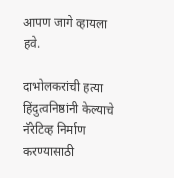आपण जागे व्हायला हवे.

दाभोलकरांची हत्या हिंदुत्वनिष्ठांनी केल्याचे नॅरेटिव्ह निर्माण करण्यासाठी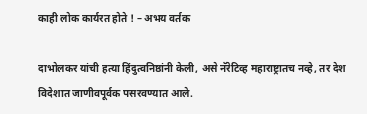काही लोक कार्यरत होते ! – अभय वर्तक

दाभोलकर यांची हत्या हिंदुत्वनिष्ठांनी केली, असे नॅरेटिव्ह महाराष्ट्रातच नव्हे, तर देश विदेशात जाणीवपूर्वक पसरवण्यात आले.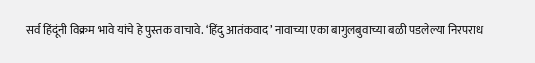सर्व हिंदूंनी विक्रम भावे यांचे हे पुस्तक वाचावे. ‘हिंदु आतंकवाद’ नावाच्या एका बागुलबुवाच्या बळी पडलेल्या निरपराध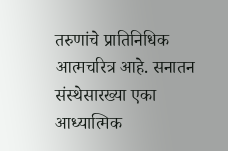तरुणांचे प्रातिनिधिक आत्मचरित्र आहे. सनातन संस्थेसारख्या एका आध्यात्मिक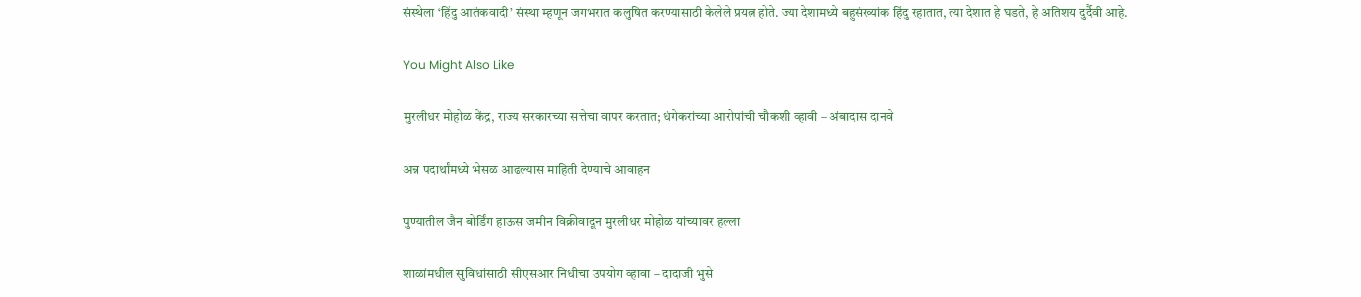संस्थेला ‘हिंदु आतंकवादी’ संस्था म्हणून जगभरात कलुषित करण्यासाठी केलेले प्रयत्न होते. ज्या देशामध्ये बहुसंख्यांक हिंदु रहातात, त्या देशात हे घडते, हे अतिशय दुर्दैवी आहे.

You Might Also Like

मुरलीधर मोहोळ केंद्र, राज्य सरकारच्या सत्तेचा वापर करतात; धंगेकरांच्या आरोपांची चौकशी व्हावी – अंबादास दानवे

अन्न पदार्थांमध्ये भेसळ आढल्यास माहिती देण्याचे आवाहन

पुण्यातील जैन बोर्डिंग हाऊस जमीन विक्रीवादून मुरलीधर मोहोळ यांच्यावर हल्ला

शाळांमधील सुविधांसाठी सीएसआर निधीचा उपयोग व्हावा – दादाजी भुसे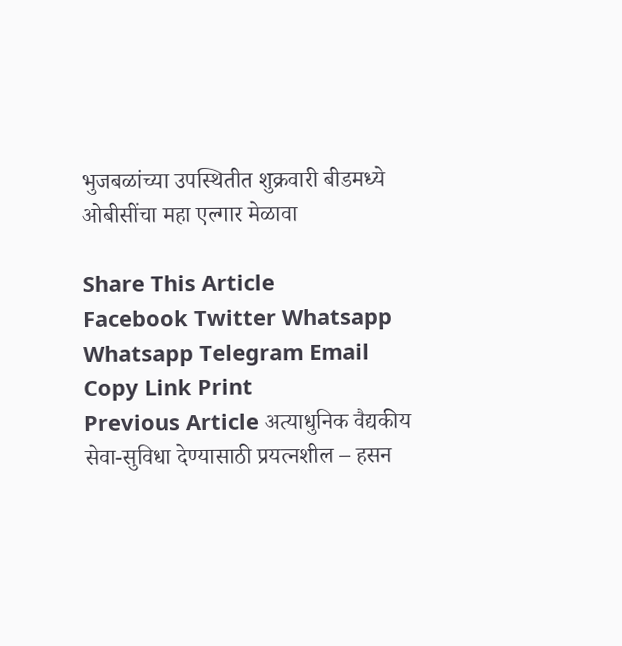भुजबळांच्या उपस्थितीत शुक्रवारी बीडमध्ये ओबीसींचा महा एल्गार मेळावा

Share This Article
Facebook Twitter Whatsapp Whatsapp Telegram Email Copy Link Print
Previous Article अत्याधुनिक वैद्यकीय सेवा-सुविधा देण्यासाठी प्रयत्नशील – हसन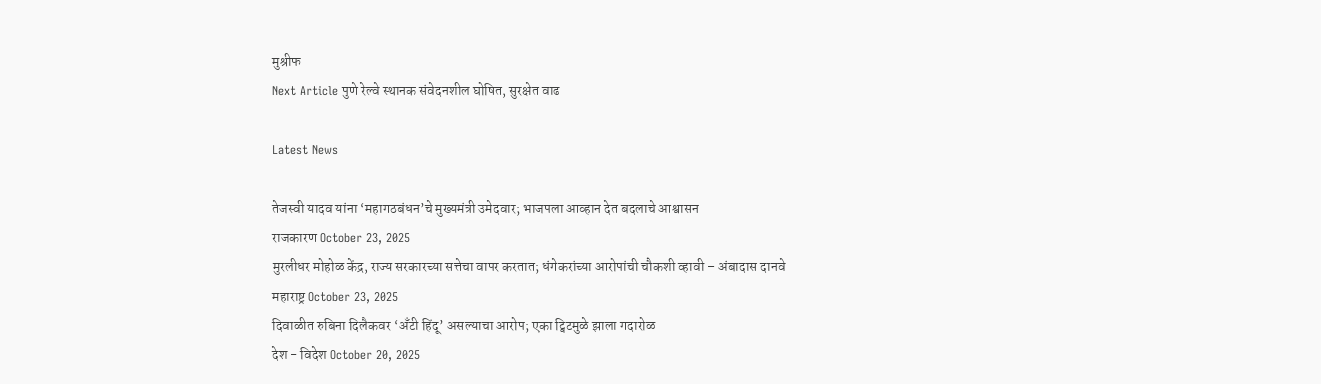मुश्रीफ
Next Article पुणे रेल्वे स्थानक संवेदनशील घोषित, सुरक्षेत वाढ

Latest News

तेजस्वी यादव यांना ‘महागठबंधन’चे मुख्यमंत्री उमेदवार; भाजपला आव्हान देत बदलाचे आश्वासन
राजकारण October 23, 2025
मुरलीधर मोहोळ केंद्र, राज्य सरकारच्या सत्तेचा वापर करतात; धंगेकरांच्या आरोपांची चौकशी व्हावी – अंबादास दानवे
महाराष्ट्र October 23, 2025
दिवाळीत रुबिना दिलैकवर ‘अँटी हिंदू’ असल्याचा आरोप; एका ट्विटमुळे झाला गदारोळ
देश - विदेश October 20, 2025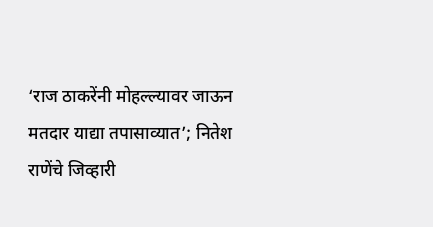‘राज ठाकरेंनी मोहल्ल्यावर जाऊन मतदार याद्या तपासाव्यात’; नितेश राणेंचे जिव्हारी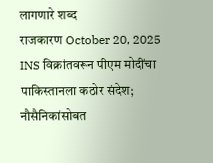लागणारे शब्द
राजकारण October 20, 2025
INS विक्रांतवरून पीएम मोदींचा पाकिस्तानला कठोर संदेश; नौसैनिकांसोबत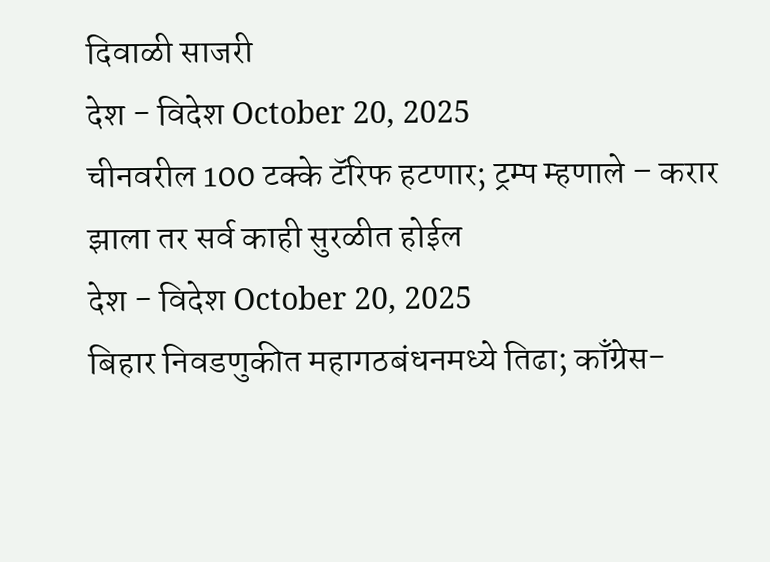दिवाळी साजरी
देश - विदेश October 20, 2025
चीनवरील 100 टक्के टॅरिफ हटणार; ट्रम्प म्हणाले – करार झाला तर सर्व काही सुरळीत होईल
देश - विदेश October 20, 2025
बिहार निवडणुकीत महागठबंधनमध्ये तिढा; काँग्रेस-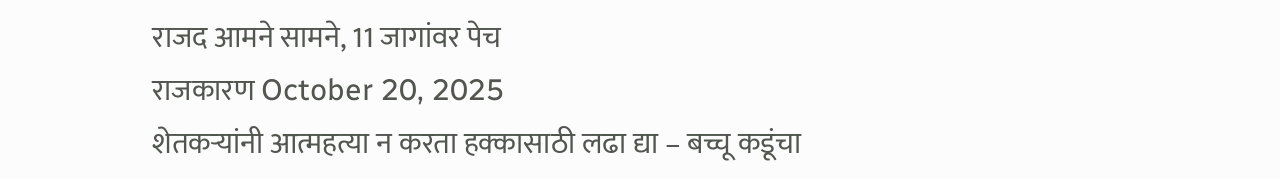राजद आमने सामने, 11 जागांवर पेच
राजकारण October 20, 2025
शेतकऱ्यांनी आत्महत्या न करता हक्कासाठी लढा द्या – बच्चू कडूंचा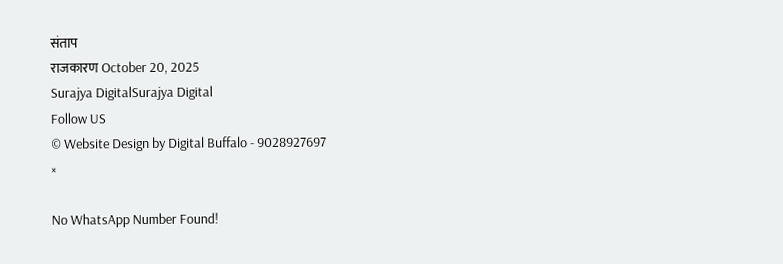संताप
राजकारण October 20, 2025
Surajya DigitalSurajya Digital
Follow US
© Website Design by Digital Buffalo - 9028927697
×

No WhatsApp Number Found!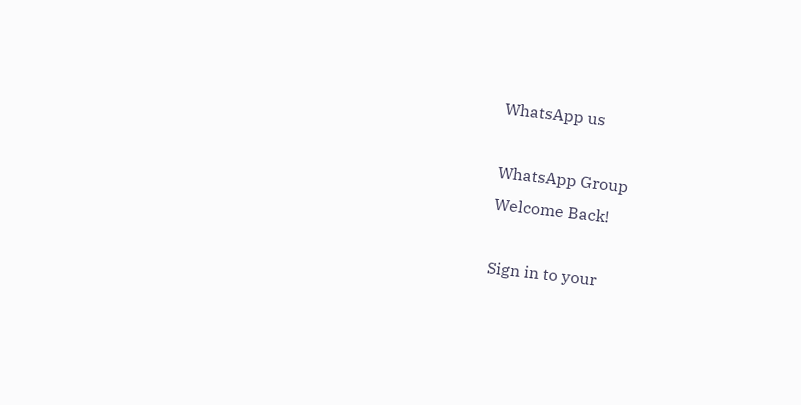WhatsApp us

WhatsApp Group
Welcome Back!

Sign in to your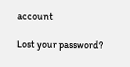account

Lost your password?